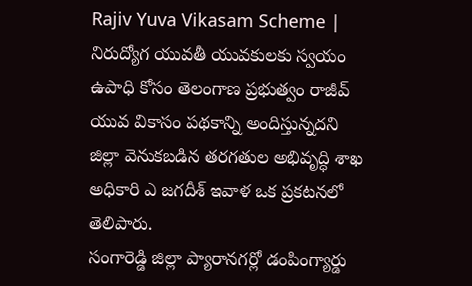Rajiv Yuva Vikasam Scheme | నిరుద్యోగ యువతీ యువకులకు స్వయం ఉపాధి కోసం తెలంగాణ ప్రభుత్వం రాజీవ్ యువ వికాసం పథకాన్ని అందిస్తున్నదని జిల్లా వెనుకబడిన తరగతుల అభివృద్ధి శాఖ అధికారి ఎ జగదీశ్ ఇవాళ ఒక ప్రకటనలో తెలిపారు.
సంగారెడ్డి జిల్లా ప్యారానగర్లో డంపింగ్యార్డు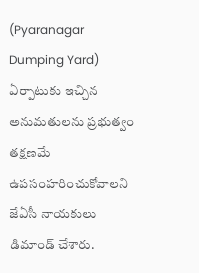(Pyaranagar Dumping Yard) ఏర్పాటుకు ఇచ్చిన అనుమతులను ప్రభుత్వం తక్షణమే ఉపసంహరించుకోవాలని జేఏసీ నాయకులు డిమాండ్ చేశారు.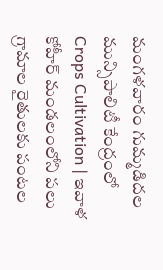మంగళవారం గుమ్మడిదల మున్సిపాలిటీ కేంద్రంలో
Crops Cultivation | ఇవాళ కోహీర్ మండలంలోని పలు గ్రామాల రైతులకు పంటల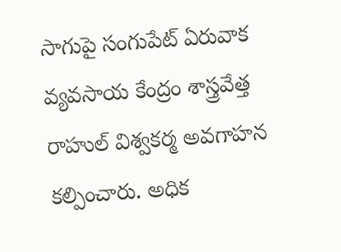సాగుపై సంగుపేట్ ఏరువాక వ్యవసాయ కేంద్రం శాస్త్రవేత్త రాహుల్ విశ్వకర్మ అవగాహన కల్పించారు. అధిక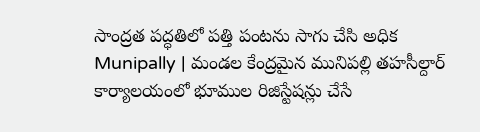సాంద్రత పద్ధతిలో పత్తి పంటను సాగు చేసి అధిక
Munipally | మండల కేంద్రమైన మునిపల్లి తహసీల్దార్ కార్యాలయంలో భూముల రిజిస్టేషన్లు చేసే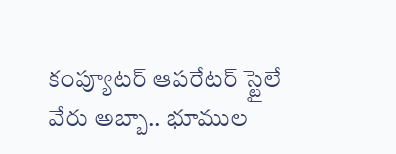కంప్యూటర్ ఆపరేటర్ స్టైలే వేరు అబ్బా.. భూముల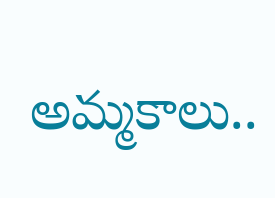అమ్మకాలు..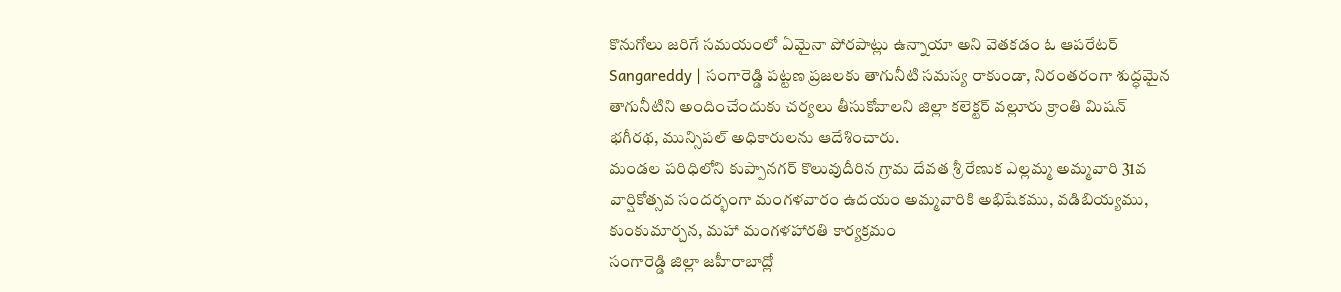కొనుగోలు జరిగే సమయంలో ఏమైనా పోరపాట్లు ఉన్నాయా అని వెతకడం ఓ ఆపరేటర్
Sangareddy | సంగారెడ్డి పట్టణ ప్రజలకు తాగునీటి సమస్య రాకుండా, నిరంతరంగా శుద్ధమైన తాగునీటిని అందించేందుకు చర్యలు తీసుకోవాలని జిల్లా కలెక్టర్ వల్లూరు క్రాంతి మిషన్ భగీరథ, మున్సిపల్ అధికారులను ఆదేశించారు.
మండల పరిధిలోని కుప్పానగర్ కొలువుదీరిన గ్రామ దేవత శ్రీ రేణుక ఎల్లమ్మ అమ్మవారి 31వ వార్షికోత్సవ సందర్భంగా మంగళవారం ఉదయం అమ్మవారికి అభిషేకము, వడిబియ్యము, కుంకుమార్చన, మహా మంగళహారతి కార్యక్రమం
సంగారెడ్డి జిల్లా జహీరాబాద్లో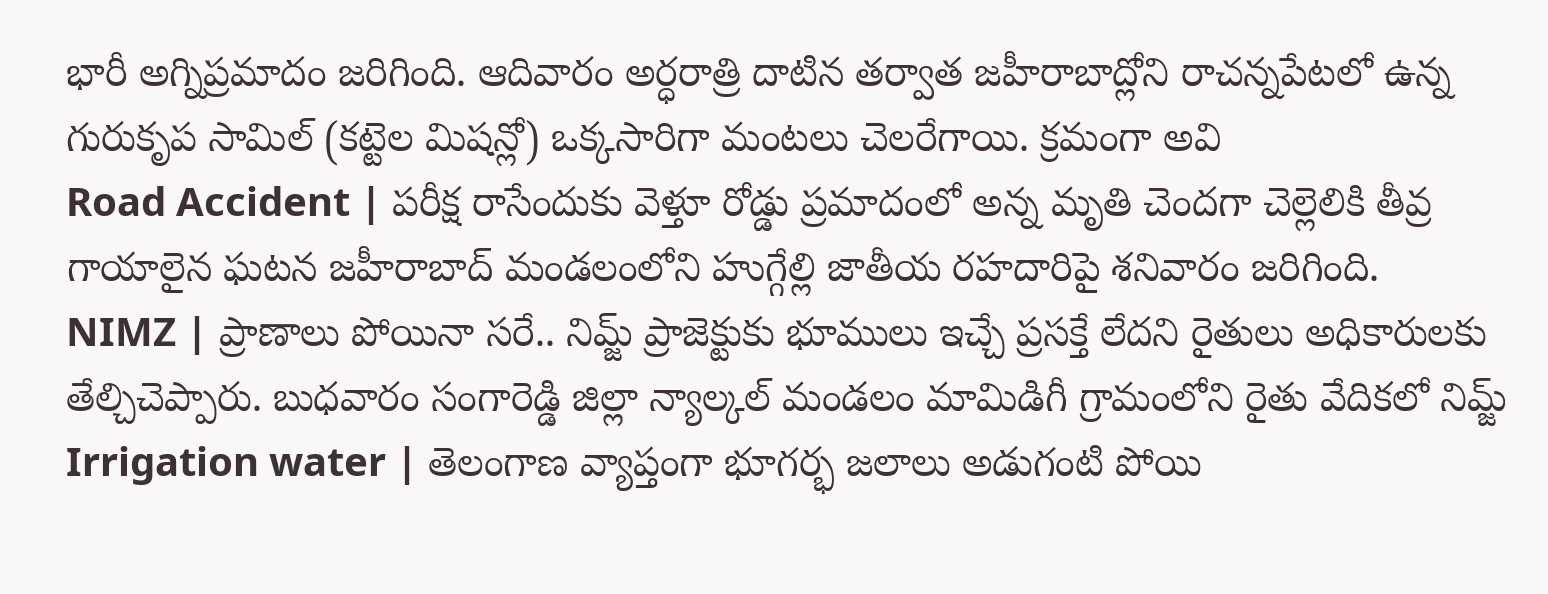భారీ అగ్నిప్రమాదం జరిగింది. ఆదివారం అర్ధరాత్రి దాటిన తర్వాత జహీరాబాద్లోని రాచన్నపేటలో ఉన్న గురుకృప సామిల్ (కట్టెల మిషన్లో) ఒక్కసారిగా మంటలు చెలరేగాయి. క్రమంగా అవి
Road Accident | పరీక్ష రాసేందుకు వెళ్తూ రోడ్డు ప్రమాదంలో అన్న మృతి చెందగా చెల్లెలికి తీవ్ర గాయాలైన ఘటన జహీరాబాద్ మండలంలోని హుగ్గేల్లి జాతీయ రహదారిపై శనివారం జరిగింది.
NIMZ | ప్రాణాలు పోయినా సరే.. నిమ్జ్ ప్రాజెక్టుకు భూములు ఇచ్చే ప్రసక్తే లేదని రైతులు అధికారులకు తేల్చిచెప్పారు. బుధవారం సంగారెడ్డి జిల్లా న్యాల్కల్ మండలం మామిడిగీ గ్రామంలోని రైతు వేదికలో నిమ్జ్
Irrigation water | తెలంగాణ వ్యాప్తంగా భూగర్భ జలాలు అడుగంటి పోయి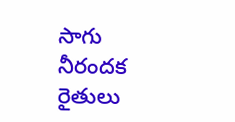సాగు నీరందక రైతులు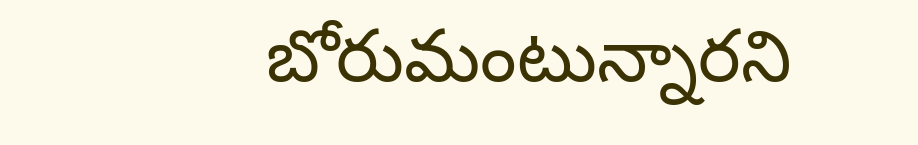బోరుమంటున్నారని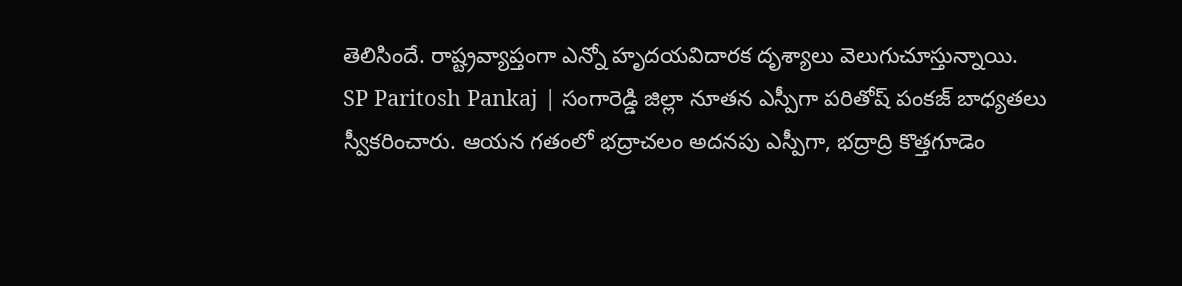తెలిసిందే. రాష్ట్రవ్యాప్తంగా ఎన్నో హృదయవిదారక దృశ్యాలు వెలుగుచూస్తున్నాయి.
SP Paritosh Pankaj | సంగారెడ్డి జిల్లా నూతన ఎస్పీగా పరితోష్ పంకజ్ బాధ్యతలు స్వీకరించారు. ఆయన గతంలో భద్రాచలం అదనపు ఎస్పీగా, భద్రాద్రి కొత్తగూడెం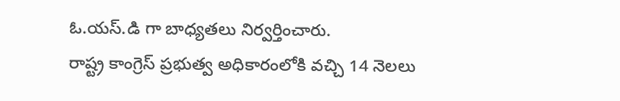ఓ.యస్.డి గా బాధ్యతలు నిర్వర్తించారు.
రాష్ట్ర కాంగ్రెస్ ప్రభుత్వ అధికారంలోకి వచ్చి 14 నెలలు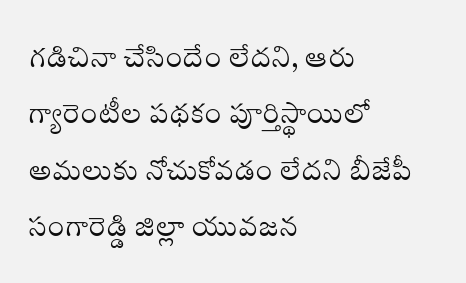గడిచినా చేసిందేం లేదని, ఆరు గ్యారెంటీల పథకం పూర్తిస్థాయిలో అమలుకు నోచుకోవడం లేదని బీజేపీ సంగారెడ్డి జిల్లా యువజన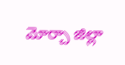మోర్చా జిల్లా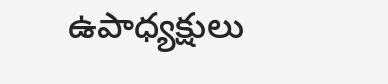ఉపాధ్యక్షులు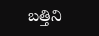బత్తిని